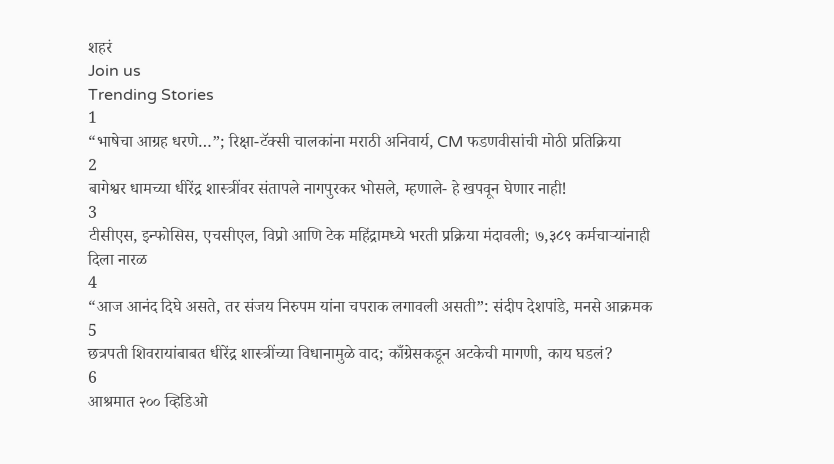शहरं
Join us
Trending Stories
1
“भाषेचा आग्रह धरणे…”; रिक्षा-टॅक्सी चालकांना मराठी अनिवार्य, CM फडणवीसांची मोठी प्रतिक्रिया
2
बागेश्वर धामच्या धीरेंद्र शास्त्रींवर संतापले नागपुरकर भोसले, म्हणाले- हे खपवून घेणार नाही!
3
टीसीएस, इन्‍फोसिस, एचसीएल, विप्रो आणि टेक महिंद्रामध्ये भरती प्रक्रिया मंदावली; ७,३८९ कर्मचाऱ्यांनाही दिला नारळ
4
“आज आनंद दिघे असते, तर संजय निरुपम यांना चपराक लगावली असती”: संदीप देशपांडे, मनसे आक्रमक
5
छत्रपती शिवरायांबाबत धीरेंद्र शास्त्रींच्या विधानामुळे वाद; काँग्रेसकडून अटकेची मागणी, काय घडलं?
6
आश्रमात २०० व्हिडिओ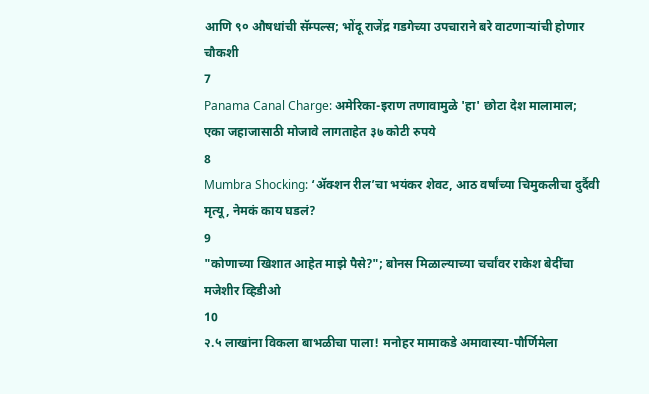आणि ९० औषधांची सॅम्पल्स; भोंदू राजेंद्र गडगेच्या उपचाराने बरे वाटणाऱ्यांची होणार चौकशी
7
Panama Canal Charge: अमेरिका-इराण तणावामुळे 'हा' छोटा देश मालामाल; एका जहाजासाठी मोजावे लागताहेत ३७ कोटी रुपये
8
Mumbra Shocking: ‘ॲक्शन रील’चा भयंकर शेवट, आठ वर्षांच्या चिमुकलीचा दुर्दैवी मृत्यू, नेमकं काय घडलं?
9
"कोणाच्या खिशात आहेत माझे पैसे?"; बोनस मिळाल्याच्या चर्चांवर राकेश बेदींचा मजेशीर व्हिडीओ
10
२.५ लाखांना विकला बाभळीचा पाला! मनोहर मामाकडे अमावास्या-पौर्णिमेला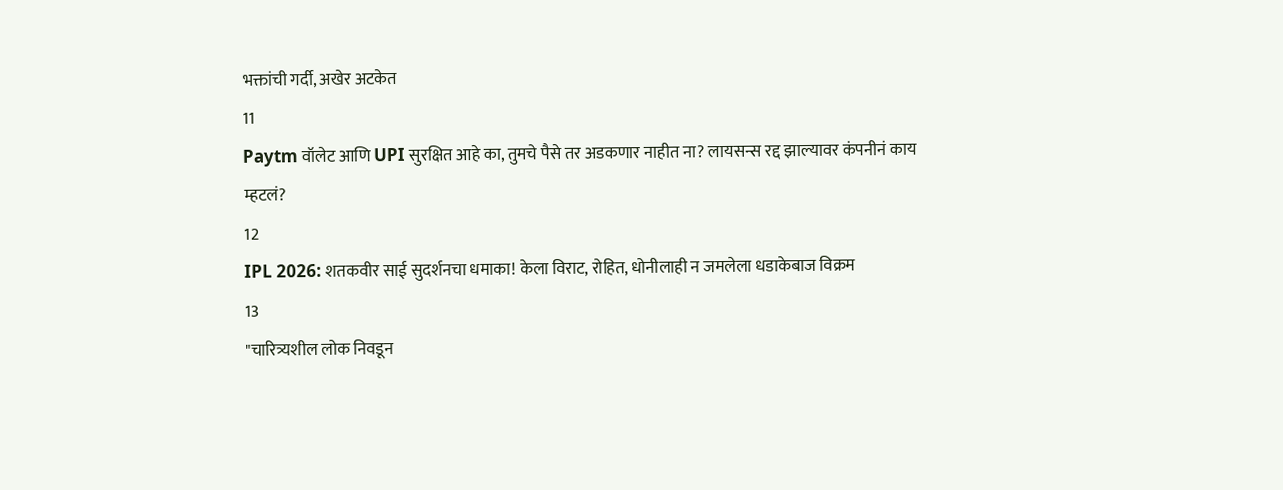भक्तांची गर्दी, अखेर अटकेत
11
Paytm वॉलेट आणि UPI सुरक्षित आहे का, तुमचे पैसे तर अडकणार नाहीत ना? लायसन्स रद्द झाल्यावर कंपनीनं काय म्हटलं?
12
IPL 2026: शतकवीर साई सुदर्शनचा धमाका! केला विराट, रोहित, धोनीलाही न जमलेला धडाकेबाज विक्रम
13
"चारित्र्यशील लोक निवडून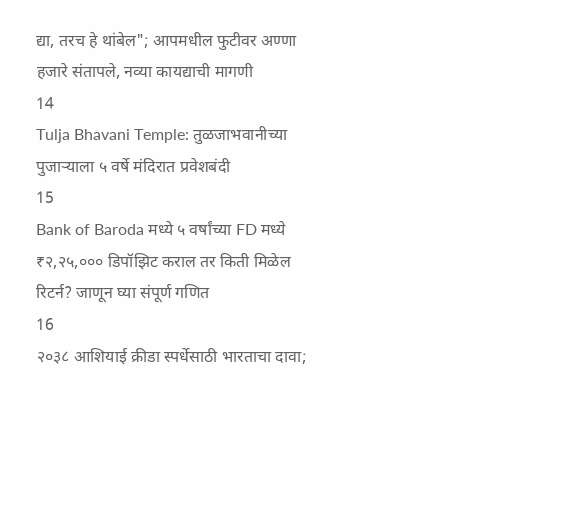द्या, तरच हे थांबेल"; आपमधील फुटीवर अण्णा हजारे संतापले, नव्या कायद्याची मागणी
14
Tulja Bhavani Temple: तुळजाभवानीच्या पुजाऱ्याला ५ वर्षे मंदिरात प्रवेशबंदी
15
Bank of Baroda मध्ये ५ वर्षांच्या FD मध्ये ₹२,२५,००० डिपॉझिट कराल तर किती मिळेल रिटर्न? जाणून घ्या संपूर्ण गणित
16
२०३८ आशियाई क्रीडा स्पर्धेसाठी भारताचा दावा;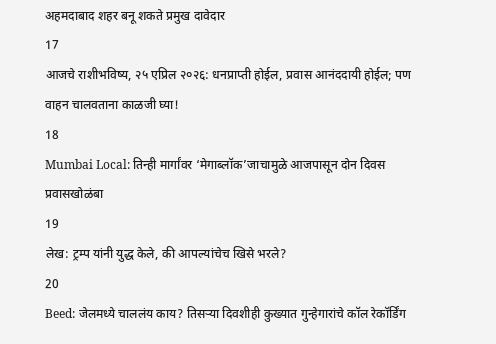अहमदाबाद शहर बनू शकते प्रमुख दावेदार
17
आजचे राशीभविष्य, २५ एप्रिल २०२६: धनप्राप्ती होईल, प्रवास आनंददायी होईल; पण वाहन चालवताना काळजी घ्या!
18
Mumbai Local: तिन्ही मार्गांवर ‘मेगाब्लॉक’जाचामुळे आजपासून दोन दिवस प्रवासखोळंबा
19
लेख: ट्रम्प यांनी युद्ध केले, की आपल्यांचेच खिसे भरले?
20
Beed: जेलमध्ये चाललंय काय? तिसऱ्या दिवशीही कुख्यात गुन्हेगारांचे कॉल रेकॉर्डिंग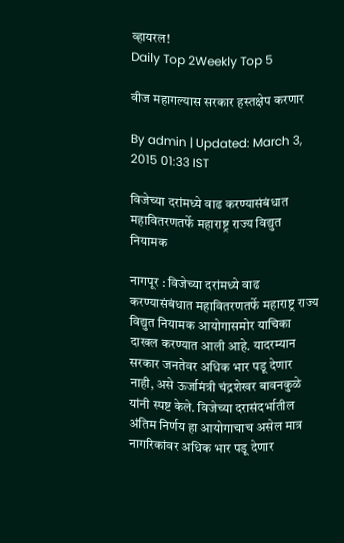व्हायरल!
Daily Top 2Weekly Top 5

वीज महागल्यास सरकार हस्तक्षेप करणार

By admin | Updated: March 3, 2015 01:33 IST

विजेच्या दरांमध्ये वाढ करण्यासंबंधात महावितरणतर्फे महाराष्ट्र राज्य विद्युत नियामक

नागपूर : विजेच्या दरांमध्ये वाढ करण्यासंबंधात महावितरणतर्फे महाराष्ट्र राज्य विद्युत नियामक आयोगासमोर याचिका दाखल करण्यात आली आहे. यादरम्यान सरकार जनतेवर अधिक भार पडू देणार नाही, असे ऊर्जामंत्री चंद्रशेखर बावनकुळे यांनी स्पष्ट केले. विजेच्या दरासंदर्भातील अंतिम निर्णय हा आयोगाचाच असेल मात्र नागरिकांवर अधिक भार पडू देणार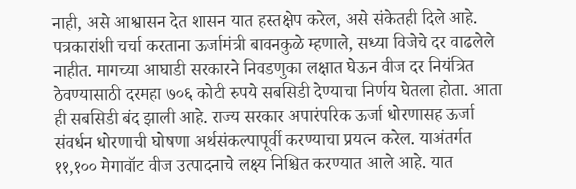नाही, असे आश्वासन देत शासन यात हस्तक्षेप करेल, असे संकेतही दिले आहे. पत्रकारांशी चर्चा करताना ऊर्जामंत्री बावनकुळे म्हणाले, सध्या विजेचे दर वाढलेले नाहीत. मागच्या आघाडी सरकारने निवडणुका लक्षात घेऊन वीज दर नियंत्रित ठेवण्यासाठी दरमहा ७०६ कोटी रुपये सबसिडी देण्याचा निर्णय घेतला होता. आता ही सबसिडी बंद झाली आहे. राज्य सरकार अपारंपरिक ऊर्जा धोरणासह ऊर्जा संवर्धन धोरणाची घोषणा अर्थसंकल्पापूर्वी करण्याचा प्रयत्न करेल. याअंतर्गत ११,१०० मेगावॉट वीज उत्पादनाचे लक्ष्य निश्चित करण्यात आले आहे. यात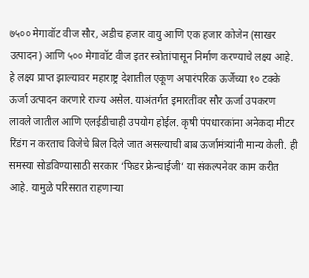७५०० मेगावॉट वीज सौर, अडीच हजार वायु आणि एक हजार कोजेन (साखर उत्पादन) आणि ५०० मेगावॉट वीज इतर स्त्रोतांपासून निर्माण करण्याचे लक्ष्य आहे. हे लक्ष्य प्राप्त झाल्यावर महाराष्ट्र देशातील एकूण अपारंपरिक ऊर्जेच्या १० टक्के ऊर्जा उत्पादन करणारे राज्य असेल. याअंतर्गत इमारतींवर सौर ऊर्जा उपकरण लावले जातील आणि एलईडीचाही उपयोग होईल. कृषी पंपधारकांना अनेकदा मीटर रिंडंग न करताच विजेचे बिल दिले जात असल्याची बाब ऊर्जामंत्र्यांनी मान्य केली. ही समस्या सोडविण्यासाठी सरकार ‘फिडर फ्रेन्चाईजी’ या संकल्पनेवर काम करीत आहे. यामुळे परिसरात राहणाऱ्या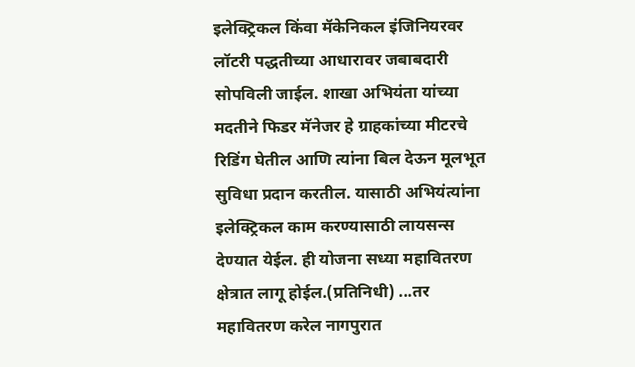इलेक्ट्रिकल किंवा मॅकेनिकल इंजिनियरवर लॉटरी पद्धतीच्या आधारावर जबाबदारी सोपविली जाईल. शाखा अभियंता यांच्या मदतीने फिडर मॅनेजर हे ग्राहकांच्या मीटरचे रिडिंग घेतील आणि त्यांना बिल देऊन मूलभूत सुविधा प्रदान करतील. यासाठी अभियंत्यांना इलेक्ट्रिकल काम करण्यासाठी लायसन्स देण्यात येईल. ही योजना सध्या महावितरण क्षेत्रात लागू होईल.(प्रतिनिधी) ...तर महावितरण करेल नागपुरात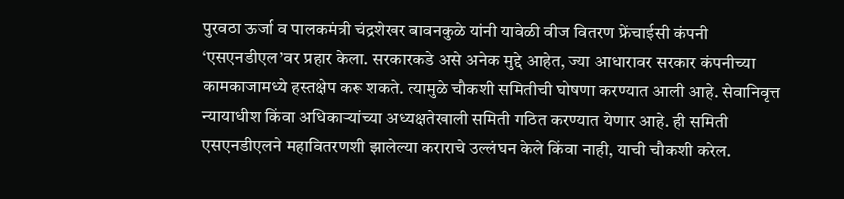पुरवठा ऊर्जा व पालकमंत्री चंद्रशेखर बावनकुळे यांनी यावेळी वीज वितरण फ्रेंचाईसी कंपनी ‘एसएनडीएल’वर प्रहार केला. सरकारकडे असे अनेक मुद्दे आहेत, ज्या आधारावर सरकार कंपनीच्या कामकाजामध्ये हस्तक्षेप करू शकते. त्यामुळे चौकशी समितीची घोषणा करण्यात आली आहे. सेवानिवृत्त न्यायाधीश किंवा अधिकाऱ्यांच्या अध्यक्षतेखाली समिती गठित करण्यात येणार आहे. ही समिती एसएनडीएलने महावितरणशी झालेल्या कराराचे उल्लंघन केले किंवा नाही, याची चौकशी करेल.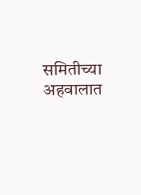समितीच्या अहवालात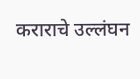कराराचे उल्लंघन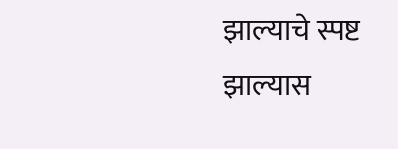झाल्याचे स्पष्ट झाल्यास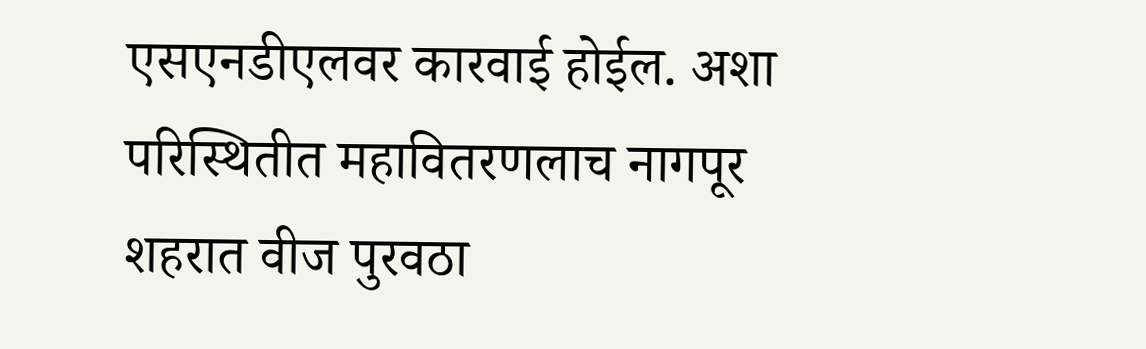एसएनडीएलवर कारवाई होईल. अशा परिस्थितीत महावितरणलाच नागपूर शहरात वीज पुरवठा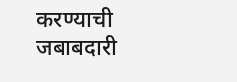करण्याची जबाबदारी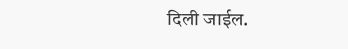दिली जाईल.